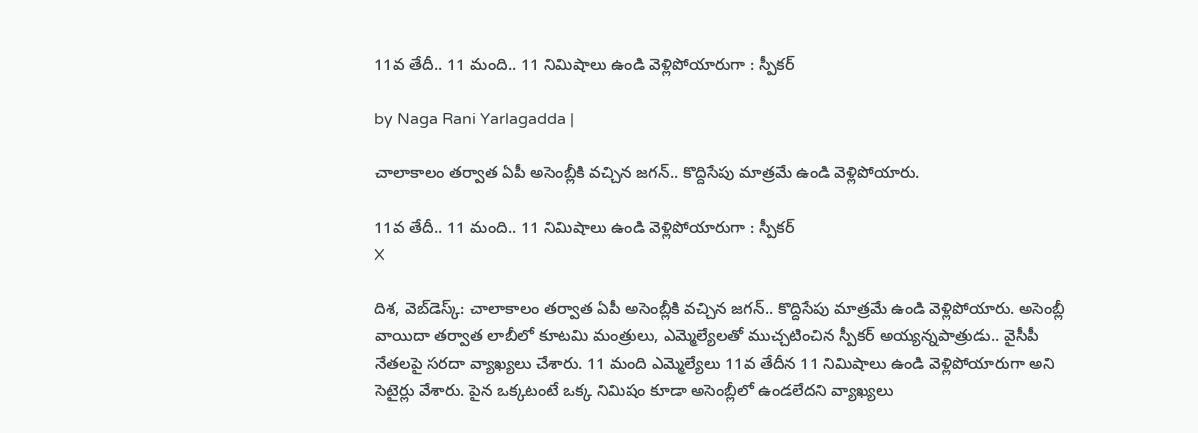11వ తేదీ.. 11 మంది.. 11 నిమిషాలు ఉండి వెళ్లిపోయారుగా : స్పీకర్

by Naga Rani Yarlagadda |

చాలాకాలం తర్వాత ఏపీ అసెంబ్లీకి వచ్చిన జగన్.. కొద్దిసేపు మాత్రమే ఉండి వెళ్లిపోయారు.

11వ తేదీ.. 11 మంది.. 11 నిమిషాలు ఉండి వెళ్లిపోయారుగా : స్పీకర్
X

దిశ, వెబ్‌డెస్క్: చాలాకాలం తర్వాత ఏపీ అసెంబ్లీకి వచ్చిన జగన్.. కొద్దిసేపు మాత్రమే ఉండి వెళ్లిపోయారు. అసెంబ్లీ వాయిదా తర్వాత లాబీలో కూటమి మంత్రులు, ఎమ్మెల్యేలతో ముచ్చటించిన స్పీకర్ అయ్యన్నపాత్రుడు.. వైసీపీ నేతలపై సరదా వ్యాఖ్యలు చేశారు. 11 మంది ఎమ్మెల్యేలు 11వ తేదీన 11 నిమిషాలు ఉండి వెళ్లిపోయారుగా అని సెటైర్లు వేశారు. పైన ఒక్కటంటే ఒక్క నిమిషం కూడా అసెంబ్లీలో ఉండలేదని వ్యాఖ్యలు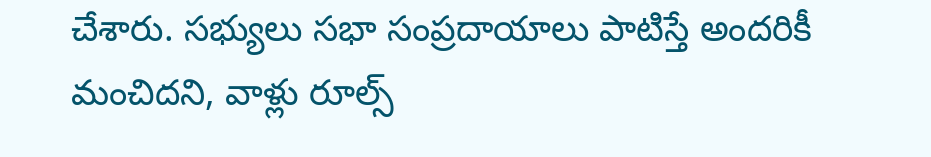చేశారు. సభ్యులు సభా సంప్రదాయాలు పాటిస్తే అందరికీ మంచిదని, వాళ్లు రూల్స్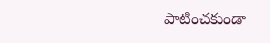పాటించకుండా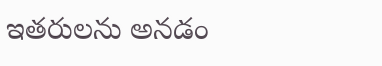ఇతరులను అనడం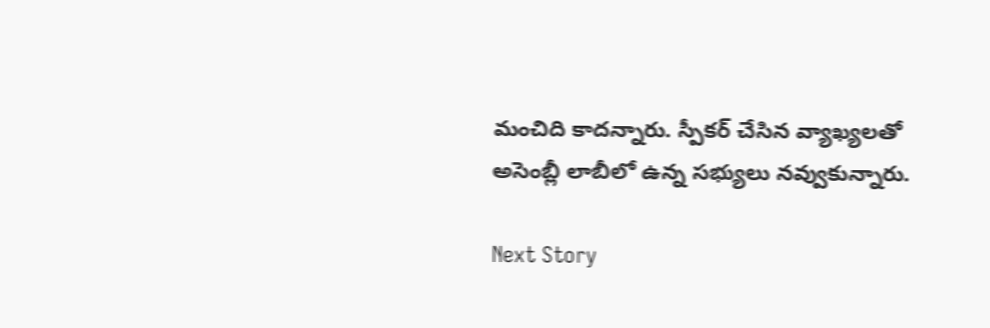మంచిది కాదన్నారు. స్పీకర్ చేసిన వ్యాఖ్యలతో అసెంబ్లీ లాబీలో ఉన్న సభ్యులు నవ్వుకున్నారు.

Next Story